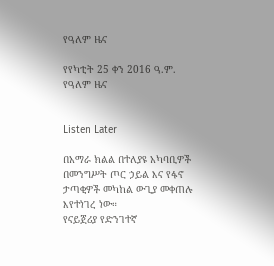የዓለም ዜና

የየካቲት 25 ቀን 2016 ዓ.ም. የዓለም ዜና


Listen Later

በአማራ ክልል በተለያዩ አካባቢዎች በመንግሥት ጦር ኃይል እና የፋኖ ታጣቂዎች መካከል ውጊያ መቀጠሉ እየተነገረ ነው።
የናይጀሪያ የድንገተኛ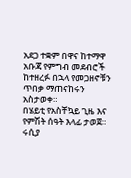አደጋ ተቋም በዋና ከተማዋ አቡጃ የምግብ መደብሮች ከተዘረፉ በኋላ የመጋዘኖቹን ጥበቃ ማጠናከሩን አስታወቀ።
በሄይቲ የአስቸኳይ ጊዜ እና የምሽት ሰዓት እላፊ ታወጀ።
ሩሲያ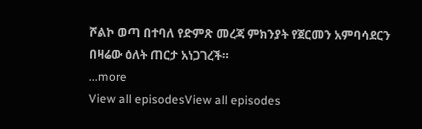ሾልኮ ወጣ በተባለ የድምጽ መረጃ ምክንያት የጀርመን አምባሳደርን በዛሬው ዕለት ጠርታ አነጋገረች።
...more
View all episodesView all episodes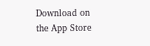Download on the App Store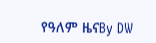የዓለም ዜናBy DW